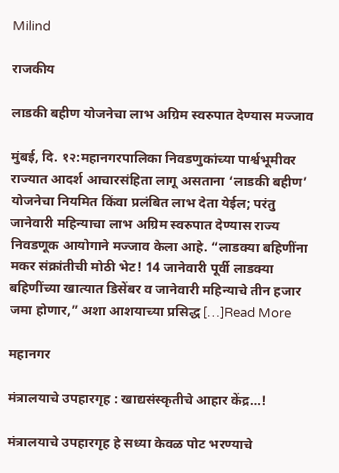Milind

राजकीय

लाडकी बहीण योजनेचा लाभ अग्रिम स्वरुपात देण्यास मज्जाव

मुंबई, दि. १२:महानगरपालिका निवडणुकांच्या पार्श्वभूमीवर राज्यात आदर्श आचारसंहिता लागू असताना ‘लाडकी बहीण’ योजनेचा नियमित किंवा प्रलंबित लाभ देता येईल; परंतु जानेवारी महिन्याचा लाभ अग्रिम स्वरुपात देण्यास राज्य निवडणूक आयोगाने मज्जाव केला आहे. “लाडक्या बहिणींना मकर संक्रांतीची मोठी भेट! 14 जानेवारी पूर्वी लाडक्या बहिणींच्या खात्यात डिसेंबर व जानेवारी महिन्याचे तीन हजार जमा होणार,” अशा आशयाच्या प्रसिद्ध […]Read More

महानगर

मंत्रालयाचे उपहारगृह : खाद्यसंस्कृतीचे आहार केंद्र…!

मंत्रालयाचे उपहारगृह हे सध्या केवळ पोट भरण्याचे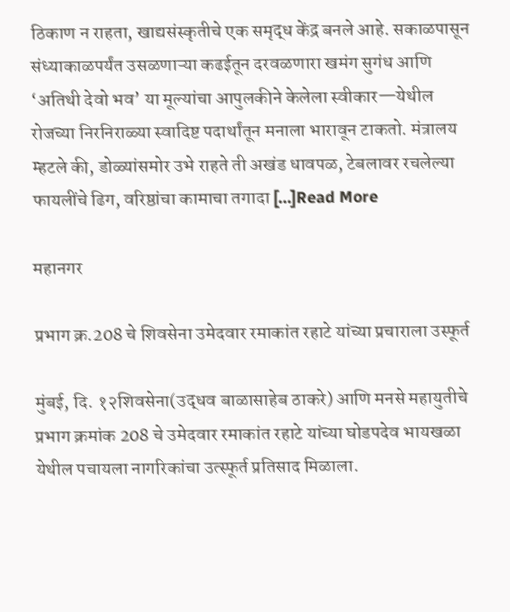ठिकाण न राहता, खाद्यसंस्कृतीचे एक समृद्ध केंद्र बनले आहे. सकाळपासून संध्याकाळपर्यंत उसळणाऱ्या कढईतून दरवळणारा खमंग सुगंध आणि ‘अतिथी देवो भव’ या मूल्यांचा आपुलकीने केलेला स्वीकार—येथील रोजच्या निरनिराळ्या स्वादिष्ट पदार्थांतून मनाला भारावून टाकतो. मंत्रालय म्हटले की, डोळ्यांसमोर उभे राहते ती अखंड धावपळ, टेबलावर रचलेल्या फायलींचे ढिग, वरिष्ठांचा कामाचा तगादा […]Read More

महानगर

प्रभाग क्र.208 चे शिवसेना उमेदवार रमाकांत रहाटे यांच्या प्रचाराला उस्फूर्त

मुंबई, दि. १२शिवसेना(उद्धव बाळासाहेब ठाकरे) आणि मनसे महायुतीचे प्रभाग क्रमांक 208 चे उमेदवार रमाकांत रहाटे यांच्या घोडपदेव भायखळा येथील पचायला नागरिकांचा उत्स्फूर्त प्रतिसाद मिळाला.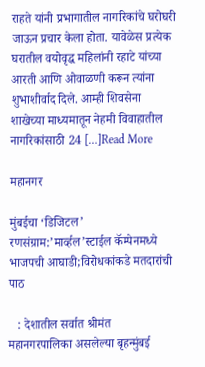राहते यांनी प्रभागातील नागरिकांचे घरोघरी जाऊन प्रचार केला होता. यावेळेस प्रत्येक घरातील वयोवृद्ध महिलांनी रहाटे यांच्या आरती आणि ओवाळणी करून त्यांना शुभाशीर्वाद दिले. आम्ही शिवसेना शाखेच्या माध्यमातून नेहमी विवाहातील नागरिकांसाठी 24 […]Read More

महानगर

मुंबईचा ‘डिजिटल’ रणसंग्राम:’मार्व्हल’स्टाईल कॅम्पेनमध्ये भाजपची आघाडी;विरोधकांकडे मतदारांची पाठ

   : देशातील सर्वात श्रीमंत महानगरपालिका असलेल्या बृहन्मुंबई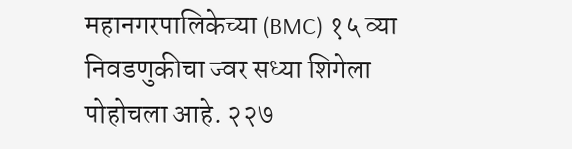महानगरपालिकेच्या (BMC) १५ व्या निवडणुकीचा ज्वर सध्या शिगेला पोहोचला आहे. २२७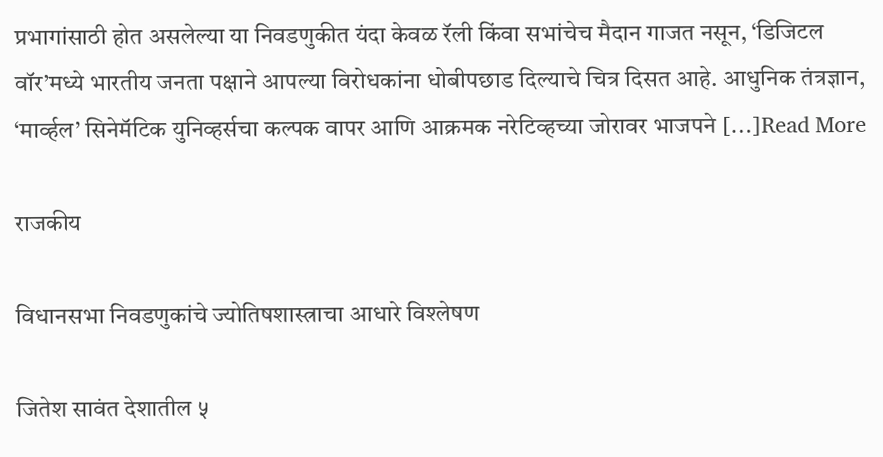प्रभागांसाठी होत असलेल्या या निवडणुकीत यंदा केवळ रॅली किंवा सभांचेच मैदान गाजत नसून, ‘डिजिटल वॉर’मध्ये भारतीय जनता पक्षाने आपल्या विरोधकांना धोबीपछाड दिल्याचे चित्र दिसत आहे. आधुनिक तंत्रज्ञान, ‘मार्व्हल’ सिनेमॅटिक युनिव्हर्सचा कल्पक वापर आणि आक्रमक नरेटिव्हच्या जोरावर भाजपने […]Read More

राजकीय

विधानसभा निवडणुकांचे ज्योतिषशास्त्राचा आधारे विश्लेषण

जितेश सावंत देशातील ५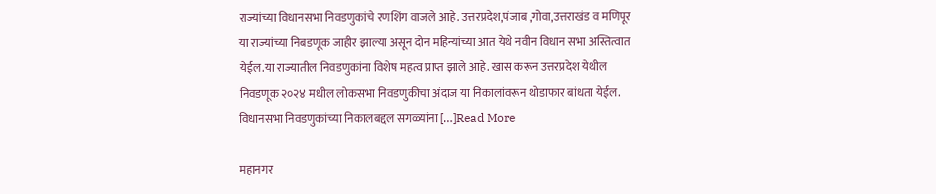राज्यांच्या विधानसभा निवडणुकांचे रणशिंग वाजले आहे. उत्तरप्रदेश,पंजाब ,गोवा,उत्तराखंड व मणिपूर या राज्यांच्या निबडणूक जाहीर झाल्या असून दोन महिन्यांच्या आत येथे नवीन विधान सभा अस्तित्वात येईल.या राज्यातील निवडणुकांना विशेष महत्व प्राप्त झाले आहे. खास करून उत्तरप्रदेश येथील निवडणूक २०२४ मधील लोकसभा निवडणुकीचा अंदाज या निकालांवरून थोडाफार बांधता येईल. विधानसभा निवडणुकांच्या निकालबद्दल सगळ्यांना […]Read More

महानगर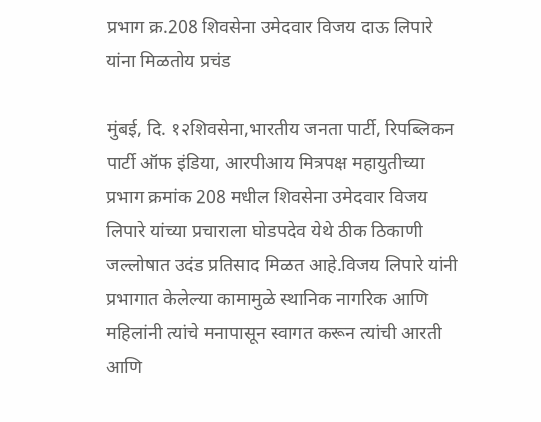प्रभाग क्र.208 शिवसेना उमेदवार विजय दाऊ लिपारे यांना मिळतोय प्रचंड

मुंबई, दि. १२शिवसेना,भारतीय जनता पार्टी, रिपब्लिकन पार्टी ऑफ इंडिया, आरपीआय मित्रपक्ष महायुतीच्या प्रभाग क्रमांक 208 मधील शिवसेना उमेदवार विजय लिपारे यांच्या प्रचाराला घोडपदेव येथे ठीक ठिकाणी जल्लोषात उदंड प्रतिसाद मिळत आहे.विजय लिपारे यांनी प्रभागात केलेल्या कामामुळे स्थानिक नागरिक आणि महिलांनी त्यांचे मनापासून स्वागत करून त्यांची आरती आणि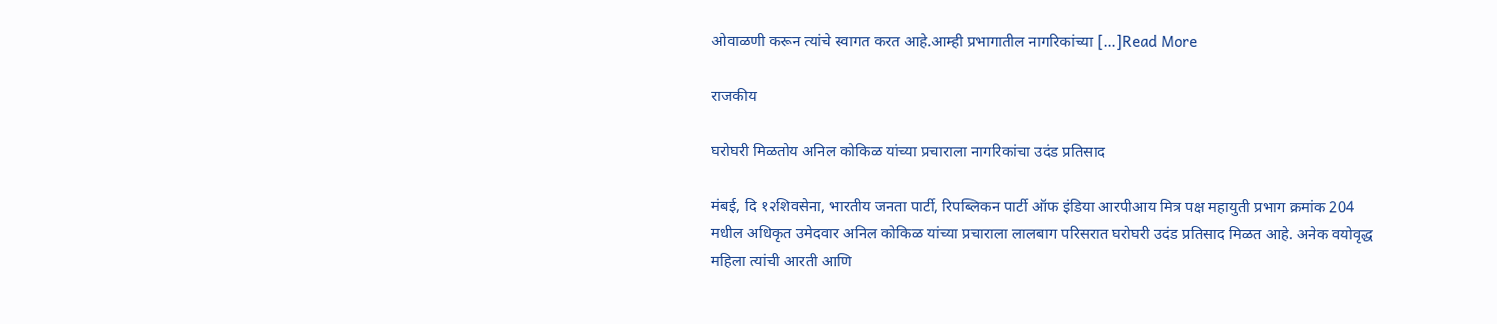ओवाळणी करून त्यांचे स्वागत करत आहे.आम्ही प्रभागातील नागरिकांच्या […]Read More

राजकीय

घरोघरी मिळतोय अनिल कोकिळ यांच्या प्रचाराला नागरिकांचा उदंड प्रतिसाद

मंबई, दि १२शिवसेना, भारतीय जनता पार्टी, रिपब्लिकन पार्टी ऑफ इंडिया आरपीआय मित्र पक्ष महायुती प्रभाग क्रमांक 204 मधील अधिकृत उमेदवार अनिल कोकिळ यांच्या प्रचाराला लालबाग परिसरात घरोघरी उदंड प्रतिसाद मिळत आहे. अनेक वयोवृद्ध महिला त्यांची आरती आणि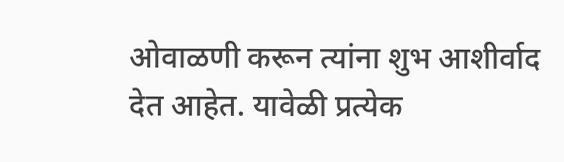ओवाळणी करून त्यांना शुभ आशीर्वाद देत आहेत. यावेळी प्रत्येक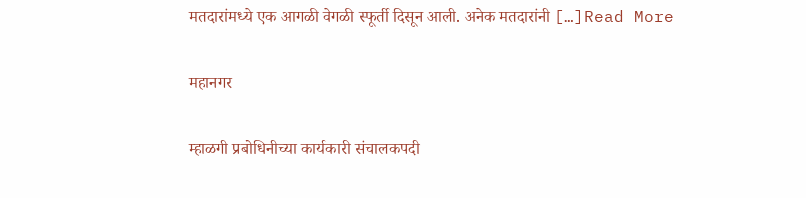मतदारांमध्ये एक आगळी वेगळी स्फूर्ती दिसून आली. अनेक मतदारांनी […]Read More

महानगर

म्हाळगी प्रबोधिनीच्या कार्यकारी संचालकपदी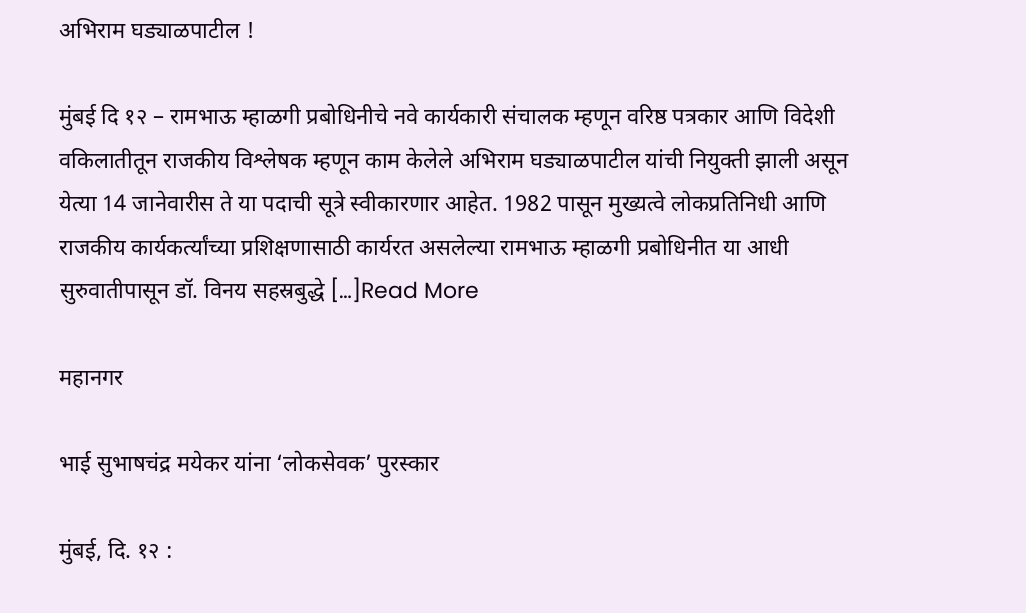अभिराम घड्याळपाटील !

मुंबई दि १२ – रामभाऊ म्हाळगी प्रबोधिनीचे नवे कार्यकारी संचालक म्हणून वरिष्ठ पत्रकार आणि विदेशी वकिलातीतून राजकीय विश्लेषक म्हणून काम केलेले अभिराम घड्याळपाटील यांची नियुक्ती झाली असून येत्या 14 जानेवारीस ते या पदाची सूत्रे स्वीकारणार आहेत. 1982 पासून मुख्यत्वे लोकप्रतिनिधी आणि राजकीय कार्यकर्त्यांच्या प्रशिक्षणासाठी कार्यरत असलेल्या रामभाऊ म्हाळगी प्रबोधिनीत या आधी सुरुवातीपासून डॉ. विनय सहस्रबुद्धे […]Read More

महानगर

भाई सुभाषचंद्र मयेकर यांना ‘लोकसेवक’ पुरस्कार

मुंबई, दि. १२ :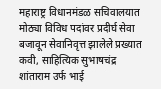महाराष्ट्र विधानमंडळ सचिवालयात मोठ्या विविध पदांवर प्रदीर्घ सेवा बजावून सेवानिवृत्त झालेले प्रख्यात कवी, साहित्यिक सुभाषचंद्र शांताराम उर्फ भाई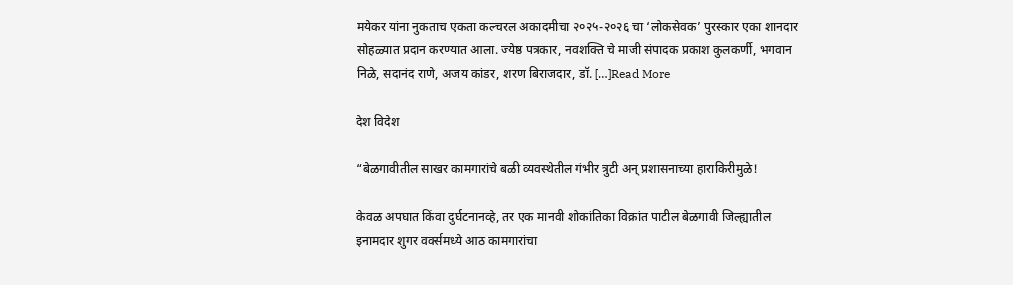मयेकर यांना नुकताच एकता कल्चरल अकादमीचा २०२५-२०२६ चा ‘लोकसेवक’ पुरस्कार एका शानदार सोहळ्यात प्रदान करण्यात आला. ज्येष्ठ पत्रकार, नवशक्ति चे माजी संपादक प्रकाश कुलकर्णी, भगवान निळे, सदानंद राणे, अजय कांडर, शरण बिराजदार, डॉ. […]Read More

देश विदेश

“बेळगावीतील साखर कामगारांचे बळी व्यवस्थेतील गंभीर त्रुटी अन् प्रशासनाच्या हाराकिरीमुळे!

केवळ अपघात किंवा दुर्घटनानव्हे, तर एक मानवी शोकांतिका विक्रांत पाटील बेळगावी जिल्ह्यातील इनामदार शुगर वर्क्समध्ये आठ कामगारांचा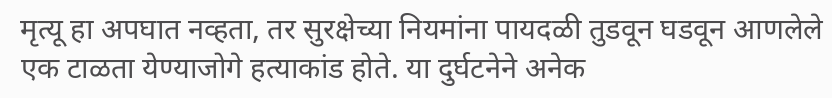मृत्यू हा अपघात नव्हता, तर सुरक्षेच्या नियमांना पायदळी तुडवून घडवून आणलेले एक टाळता येण्याजोगे हत्याकांड होते. या दुर्घटनेने अनेक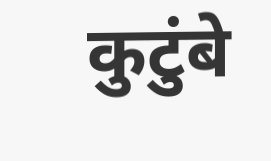कुटुंबे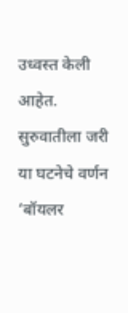उध्वस्त केली आहेत. सुरुवातीला जरी या घटनेचे वर्णन ‘बॉयलर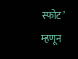स्फोट’ म्हणून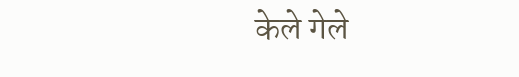केले गेले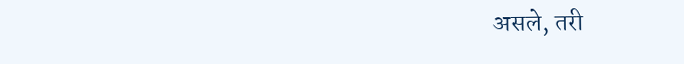असले, तरी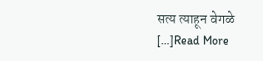सत्य त्याहून वेगळे […]Read More